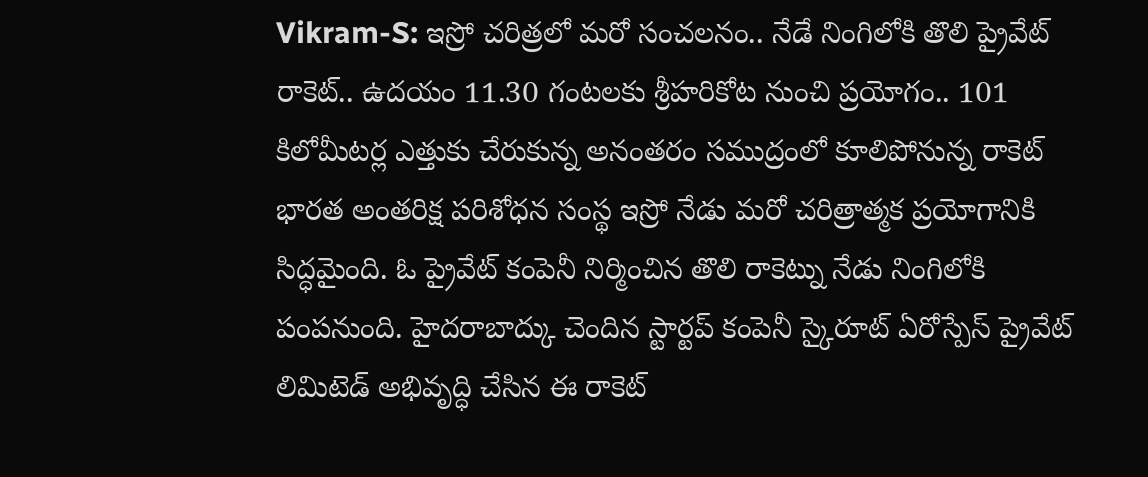Vikram-S: ఇస్రో చరిత్రలో మరో సంచలనం.. నేడే నింగిలోకి తొలి ప్రైవేట్ రాకెట్.. ఉదయం 11.30 గంటలకు శ్రీహరికోట నుంచి ప్రయోగం.. 101 కిలోమీటర్ల ఎత్తుకు చేరుకున్న అనంతరం సముద్రంలో కూలిపోనున్న రాకెట్
భారత అంతరిక్ష పరిశోధన సంస్థ ఇస్రో నేడు మరో చరిత్రాత్మక ప్రయోగానికి సిద్ధమైంది. ఓ ప్రైవేట్ కంపెనీ నిర్మించిన తొలి రాకెట్ను నేడు నింగిలోకి పంపనుంది. హైదరాబాద్కు చెందిన స్టార్టప్ కంపెనీ స్కైరూట్ ఏరోస్పేస్ ప్రైవేట్ లిమిటెడ్ అభివృద్ధి చేసిన ఈ రాకెట్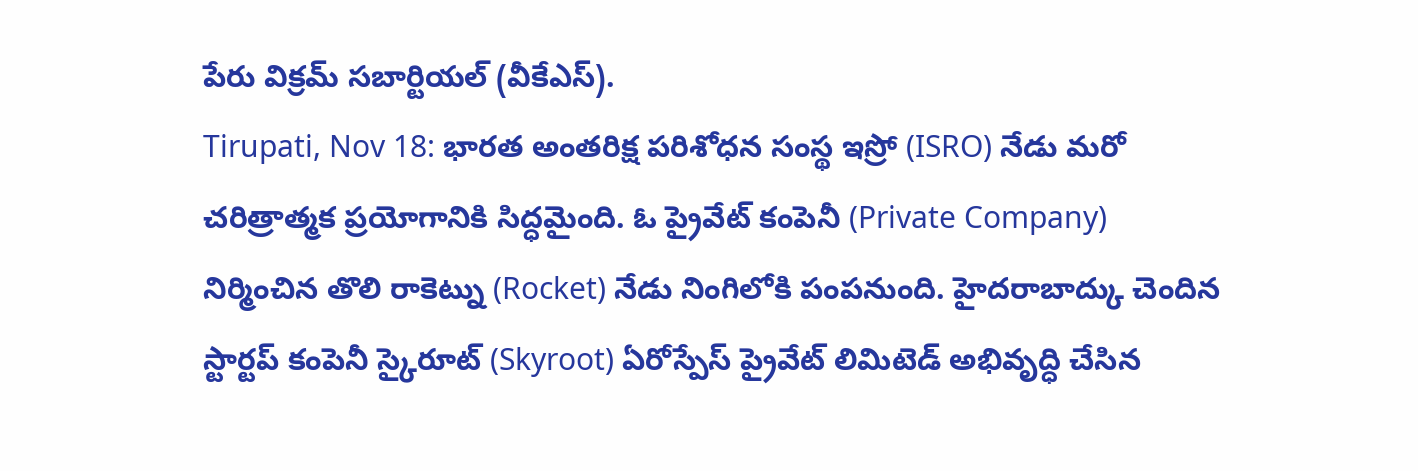పేరు విక్రమ్ సబార్టియల్ (వీకేఎస్).
Tirupati, Nov 18: భారత అంతరిక్ష పరిశోధన సంస్థ ఇస్రో (ISRO) నేడు మరో చరిత్రాత్మక ప్రయోగానికి సిద్ధమైంది. ఓ ప్రైవేట్ కంపెనీ (Private Company) నిర్మించిన తొలి రాకెట్ను (Rocket) నేడు నింగిలోకి పంపనుంది. హైదరాబాద్కు చెందిన స్టార్టప్ కంపెనీ స్కైరూట్ (Skyroot) ఏరోస్పేస్ ప్రైవేట్ లిమిటెడ్ అభివృద్ధి చేసిన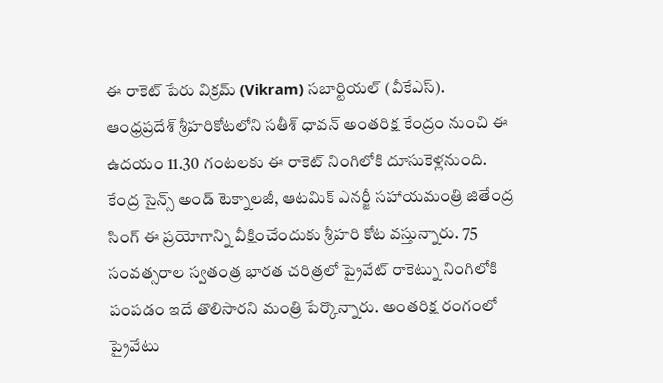ఈ రాకెట్ పేరు విక్రమ్ (Vikram) సబార్టియల్ (వీకేఎస్). ఆంధ్రప్రదేశ్ శ్రీహరికోటలోని సతీశ్ ధావన్ అంతరిక్ష కేంద్రం నుంచి ఈ ఉదయం 11.30 గంటలకు ఈ రాకెట్ నింగిలోకి దూసుకెళ్లనుంది. కేంద్ర సైన్స్ అండ్ టెక్నాలజీ, ఆటమిక్ ఎనర్జీ సహాయమంత్రి జితేంద్ర సింగ్ ఈ ప్రయోగాన్ని వీక్షించేందుకు శ్రీహరి కోట వస్తున్నారు. 75 సంవత్సరాల స్వతంత్ర భారత చరిత్రలో ప్రైవేట్ రాకెట్ను నింగిలోకి పంపడం ఇదే తొలిసారని మంత్రి పేర్కొన్నారు. అంతరిక్ష రంగంలో ప్రైవేటు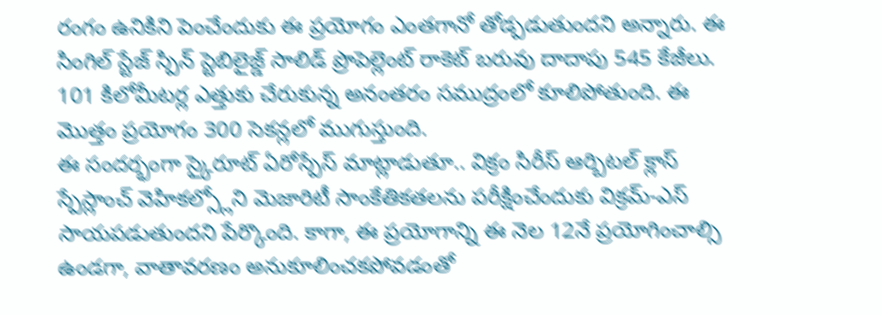రంగం ఉనికిని పెంచేందుకు ఈ ప్రయోగం ఎంతగానో తోడ్పడుతుందని అన్నారు. ఈ సింగిల్ స్టేజ్ స్పిన్ స్టెబిలైజ్డ్ సాలిడ్ ప్రొపెల్లెంట్ రాకెట్ బరువు దాదాపు 545 కేజీలు. 101 కిలోమీటర్ల ఎత్తుకు చేరుకున్న అనంతరం సముద్రంలో కూలిపోతుంది. ఈ మొత్తం ప్రయోగం 300 సెకన్లలో ముగుస్తుంది.
ఈ సందర్భంగా స్కైరూట్ ఏరోస్పేస్ మాట్లాడుతూ.. విక్రం సిరీస్ ఆర్బిటల్ క్లాస్ స్పేస్లాంచ్ వెహికల్స్లోని మెజారిటీ సాంకేతికతలను పరీక్షించేందుకు విక్రమ్-ఎస్ సాయపడుతుందని పేర్కొంది. కాగా, ఈ ప్రయోగాన్ని ఈ నెల 12నే ప్రయోగించాల్సి ఉండగా, వాతావరణం అనుకూలించకపోవడంతో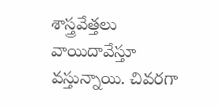శాస్త్రవేత్తలు వాయిదావేస్తూ వస్తున్నాయి. చివరగా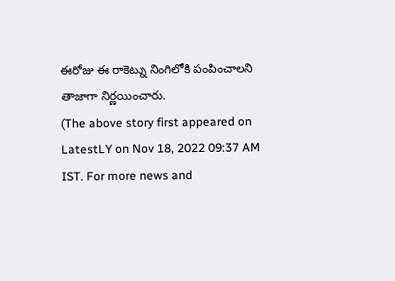ఈరోజు ఈ రాకెట్ను నింగిలోకి పంపించాలని తాజాగా నిర్ణయించారు.
(The above story first appeared on LatestLY on Nov 18, 2022 09:37 AM IST. For more news and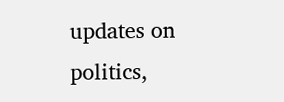updates on politics,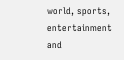world, sports, entertainment and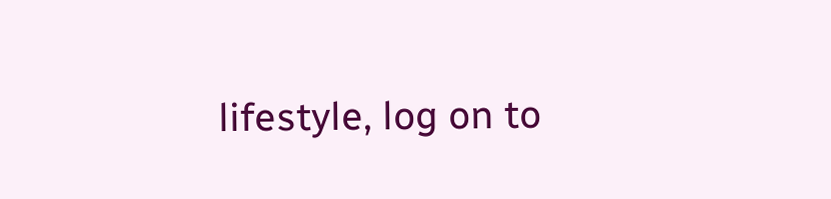lifestyle, log on to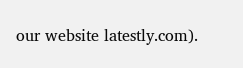our website latestly.com).